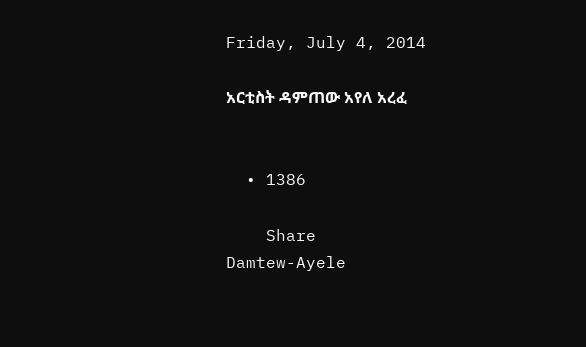Friday, July 4, 2014

አርቲስት ዳምጠው አየለ አረፈ


  • 1386

    Share
Damtew-Ayele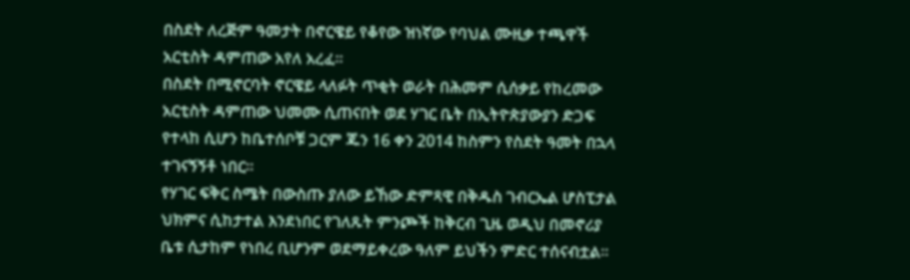በስደት ለረጅም ዓመታት በኖርዌይ የቆየው ዝነኛው የባህል ሙዚቃ ተጫዋች አርቲስት ዳምጠው አየለ አረፈ።
በስደት በሚኖርባት ኖርዌይ ላለፉት ጥቂት ወራት በሕመም ሲሰቃይ የከረመው አርቲስት ዳምጠው ህመሙ ሲጠናበት ወደ ሃገር ቤት በኢትዮጵያውያን ድጋፍ የተላከ ሲሆን ከቤተሰቦቹ ጋርም ጁን 16 ቀን 2014 ከስምን የስደት ዓመት በኋላ ተገናኝኝቶ ነበር።
የሃገር ፍቅር ስሜት በውስጡ ያለው ይኸው ድምጻዊ በቅዱስ ገብርኤል ሆስፒታል ህክምና ሲከታተል እንደነበር የገለጹት ምንጮች ከቅርብ ጊዜ ወዲህ በመኖሪያ ቤቱ ሲታከም የነበረ ቢሆንም ወደማይቀረው ዓለም ይህችን ምድር ተሰናብቷል።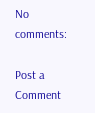No comments:

Post a Comment